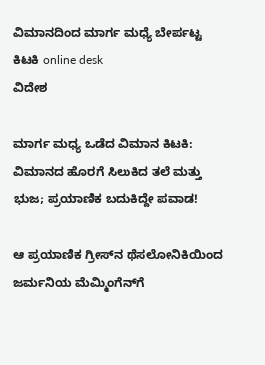ವಿಮಾನದಿಂದ ಮಾರ್ಗ ಮಧ್ಯೆ ಬೇರ್ಪಟ್ಟ ಕಿಟಕಿ online desk
ವಿದೇಶ

ಮಾರ್ಗ ಮಧ್ಯ ಒಡೆದ ವಿಮಾನ ಕಿಟಕಿ: ವಿಮಾನದ ಹೊರಗೆ ಸಿಲುಕಿದ ತಲೆ ಮತ್ತು ಭುಜ; ಪ್ರಯಾಣಿಕ ಬದುಕಿದ್ದೇ ಪವಾಡ!

ಆ ಪ್ರಯಾಣಿಕ ಗ್ರೀಸ್‌ನ ಥೆಸಲೋನಿಕಿಯಿಂದ ಜರ್ಮನಿಯ ಮೆಮ್ಮಿಂಗೆನ್‌ಗೆ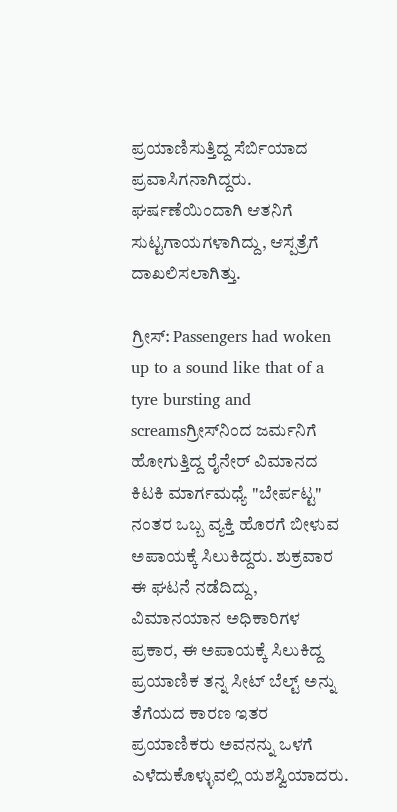ಪ್ರಯಾಣಿಸುತ್ತಿದ್ದ ಸೆರ್ಬಿಯಾದ ಪ್ರವಾಸಿಗನಾಗಿದ್ದರು. ಘರ್ಷಣೆಯಿಂದಾಗಿ ಆತನಿಗೆ ಸುಟ್ಟಗಾಯಗಳಾಗಿದ್ದು, ಆಸ್ಪತ್ರೆಗೆ ದಾಖಲಿಸಲಾಗಿತ್ತು.

ಗ್ರೀಸ್: Passengers had woken up to a sound like that of a tyre bursting and screamsಗ್ರೀಸ್‌ನಿಂದ ಜರ್ಮನಿಗೆ ಹೋಗುತ್ತಿದ್ದ ರೈನೇರ್ ವಿಮಾನದ ಕಿಟಕಿ ಮಾರ್ಗಮಧ್ಯೆ "ಬೇರ್ಪಟ್ಟ" ನಂತರ ಒಬ್ಬ ವ್ಯಕ್ತಿ ಹೊರಗೆ ಬೀಳುವ ಅಪಾಯಕ್ಕೆ ಸಿಲುಕಿದ್ದರು. ಶುಕ್ರವಾರ ಈ ಘಟನೆ ನಡೆದಿದ್ದು, ವಿಮಾನಯಾನ ಅಧಿಕಾರಿಗಳ ಪ್ರಕಾರ, ಈ ಅಪಾಯಕ್ಕೆ ಸಿಲುಕಿದ್ದ ಪ್ರಯಾಣಿಕ ತನ್ನ ಸೀಟ್ ಬೆಲ್ಟ್ ಅನ್ನು ತೆಗೆಯದ ಕಾರಣ ಇತರ ಪ್ರಯಾಣಿಕರು ಅವನನ್ನು ಒಳಗೆ ಎಳೆದುಕೊಳ್ಳುವಲ್ಲಿ ಯಶಸ್ವಿಯಾದರು.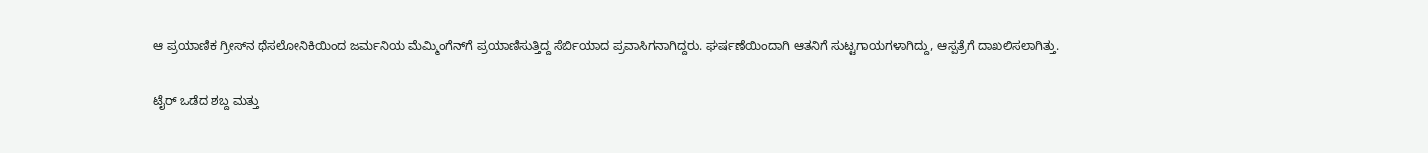ಆ ಪ್ರಯಾಣಿಕ ಗ್ರೀಸ್‌ನ ಥೆಸಲೋನಿಕಿಯಿಂದ ಜರ್ಮನಿಯ ಮೆಮ್ಮಿಂಗೆನ್‌ಗೆ ಪ್ರಯಾಣಿಸುತ್ತಿದ್ದ ಸೆರ್ಬಿಯಾದ ಪ್ರವಾಸಿಗನಾಗಿದ್ದರು. ಘರ್ಷಣೆಯಿಂದಾಗಿ ಆತನಿಗೆ ಸುಟ್ಟಗಾಯಗಳಾಗಿದ್ದು, ಆಸ್ಪತ್ರೆಗೆ ದಾಖಲಿಸಲಾಗಿತ್ತು.

ಟೈರ್ ಒಡೆದ ಶಬ್ದ ಮತ್ತು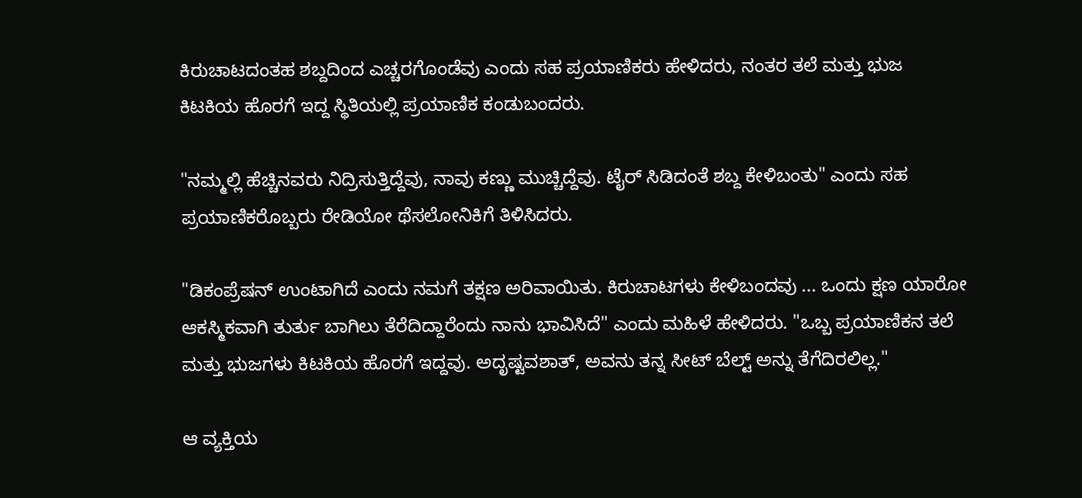ಕಿರುಚಾಟದಂತಹ ಶಬ್ದದಿಂದ ಎಚ್ಚರಗೊಂಡೆವು ಎಂದು ಸಹ ಪ್ರಯಾಣಿಕರು ಹೇಳಿದರು, ನಂತರ ತಲೆ ಮತ್ತು ಭುಜ ಕಿಟಕಿಯ ಹೊರಗೆ ಇದ್ದ ಸ್ಥಿತಿಯಲ್ಲಿ ಪ್ರಯಾಣಿಕ ಕಂಡುಬಂದರು.

"ನಮ್ಮಲ್ಲಿ ಹೆಚ್ಚಿನವರು ನಿದ್ರಿಸುತ್ತಿದ್ದೆವು, ನಾವು ಕಣ್ಣು ಮುಚ್ಚಿದ್ದೆವು. ಟೈರ್ ಸಿಡಿದಂತೆ ಶಬ್ದ ಕೇಳಿಬಂತು" ಎಂದು ಸಹ ಪ್ರಯಾಣಿಕರೊಬ್ಬರು ರೇಡಿಯೋ ಥೆಸಲೋನಿಕಿಗೆ ತಿಳಿಸಿದರು.

"ಡಿಕಂಪ್ರೆಷನ್ ಉಂಟಾಗಿದೆ ಎಂದು ನಮಗೆ ತಕ್ಷಣ ಅರಿವಾಯಿತು. ಕಿರುಚಾಟಗಳು ಕೇಳಿಬಂದವು ... ಒಂದು ಕ್ಷಣ ಯಾರೋ ಆಕಸ್ಮಿಕವಾಗಿ ತುರ್ತು ಬಾಗಿಲು ತೆರೆದಿದ್ದಾರೆಂದು ನಾನು ಭಾವಿಸಿದೆ" ಎಂದು ಮಹಿಳೆ ಹೇಳಿದರು. "ಒಬ್ಬ ಪ್ರಯಾಣಿಕನ ತಲೆ ಮತ್ತು ಭುಜಗಳು ಕಿಟಕಿಯ ಹೊರಗೆ ಇದ್ದವು. ಅದೃಷ್ಟವಶಾತ್, ಅವನು ತನ್ನ ಸೀಟ್ ಬೆಲ್ಟ್ ಅನ್ನು ತೆಗೆದಿರಲಿಲ್ಲ."

ಆ ವ್ಯಕ್ತಿಯ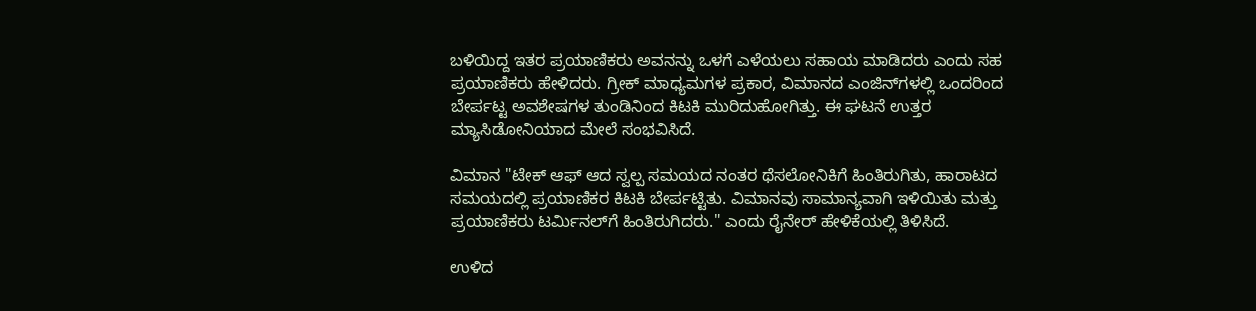ಬಳಿಯಿದ್ದ ಇತರ ಪ್ರಯಾಣಿಕರು ಅವನನ್ನು ಒಳಗೆ ಎಳೆಯಲು ಸಹಾಯ ಮಾಡಿದರು ಎಂದು ಸಹ ಪ್ರಯಾಣಿಕರು ಹೇಳಿದರು. ಗ್ರೀಕ್ ಮಾಧ್ಯಮಗಳ ಪ್ರಕಾರ, ವಿಮಾನದ ಎಂಜಿನ್‌ಗಳಲ್ಲಿ ಒಂದರಿಂದ ಬೇರ್ಪಟ್ಟ ಅವಶೇಷಗಳ ತುಂಡಿನಿಂದ ಕಿಟಕಿ ಮುರಿದುಹೋಗಿತ್ತು. ಈ ಘಟನೆ ಉತ್ತರ ಮ್ಯಾಸಿಡೋನಿಯಾದ ಮೇಲೆ ಸಂಭವಿಸಿದೆ.

ವಿಮಾನ "ಟೇಕ್ ಆಫ್ ಆದ ಸ್ವಲ್ಪ ಸಮಯದ ನಂತರ ಥೆಸಲೋನಿಕಿಗೆ ಹಿಂತಿರುಗಿತು, ಹಾರಾಟದ ಸಮಯದಲ್ಲಿ ಪ್ರಯಾಣಿಕರ ಕಿಟಕಿ ಬೇರ್ಪಟ್ಟಿತು. ವಿಮಾನವು ಸಾಮಾನ್ಯವಾಗಿ ಇಳಿಯಿತು ಮತ್ತು ಪ್ರಯಾಣಿಕರು ಟರ್ಮಿನಲ್‌ಗೆ ಹಿಂತಿರುಗಿದರು." ಎಂದು ರೈನೇರ್ ಹೇಳಿಕೆಯಲ್ಲಿ ತಿಳಿಸಿದೆ.

ಉಳಿದ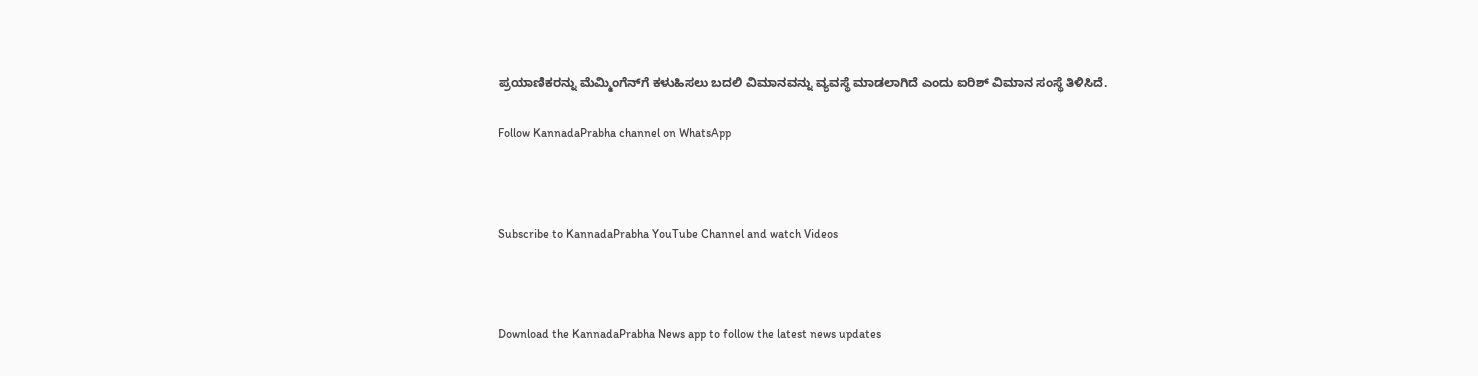ಪ್ರಯಾಣಿಕರನ್ನು ಮೆಮ್ಮಿಂಗೆನ್‌ಗೆ ಕಳುಹಿಸಲು ಬದಲಿ ವಿಮಾನವನ್ನು ವ್ಯವಸ್ಥೆ ಮಾಡಲಾಗಿದೆ ಎಂದು ಐರಿಶ್ ವಿಮಾನ ಸಂಸ್ಥೆ ತಿಳಿಸಿದೆ.

Follow KannadaPrabha channel on WhatsApp



Subscribe to KannadaPrabha YouTube Channel and watch Videos



Download the KannadaPrabha News app to follow the latest news updates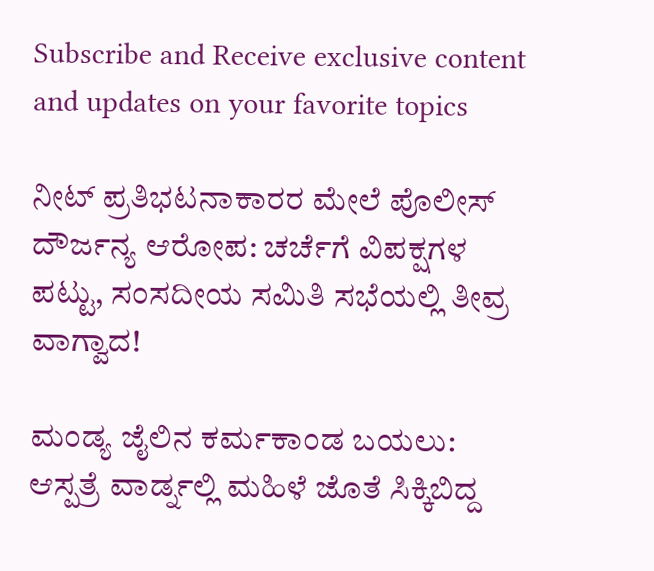Subscribe and Receive exclusive content and updates on your favorite topics

ನೀಟ್ ಪ್ರತಿಭಟನಾಕಾರರ ಮೇಲೆ ಪೊಲೀಸ್ ದೌರ್ಜನ್ಯ ಆರೋಪ: ಚರ್ಚೆಗೆ ವಿಪಕ್ಷಗಳ ಪಟ್ಟು, ಸಂಸದೀಯ ಸಮಿತಿ ಸಭೆಯಲ್ಲಿ ತೀವ್ರ ವಾಗ್ವಾದ!

ಮಂಡ್ಯ ಜೈಲಿನ ಕರ್ಮಕಾಂಡ ಬಯಲು: ಆಸ್ಪತ್ರೆ ವಾರ್ಡ್ನಲ್ಲಿ ಮಹಿಳೆ ಜೊತೆ ಸಿಕ್ಕಿಬಿದ್ದ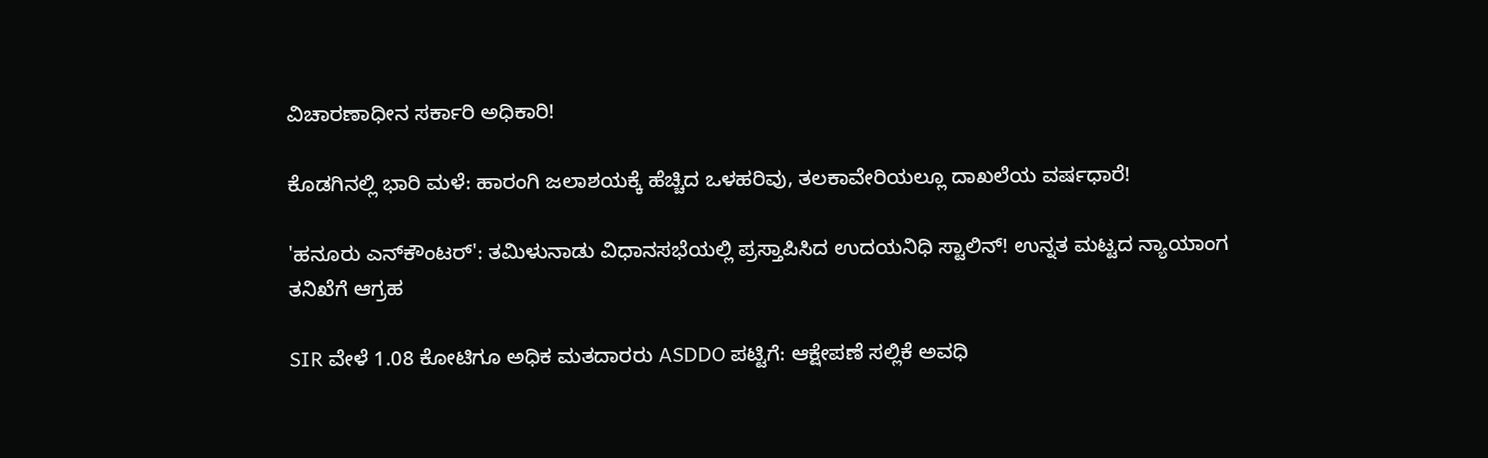ವಿಚಾರಣಾಧೀನ ಸರ್ಕಾರಿ ಅಧಿಕಾರಿ!

ಕೊಡಗಿನಲ್ಲಿ ಭಾರಿ ಮಳೆ: ಹಾರಂಗಿ ಜಲಾಶಯಕ್ಕೆ ಹೆಚ್ಚಿದ ಒಳಹರಿವು, ತಲಕಾವೇರಿಯಲ್ಲೂ ದಾಖಲೆಯ ವರ್ಷಧಾರೆ!

'ಹನೂರು ಎನ್‌ಕೌಂಟರ್': ತಮಿಳುನಾಡು ವಿಧಾನಸಭೆಯಲ್ಲಿ ಪ್ರಸ್ತಾಪಿಸಿದ ಉದಯನಿಧಿ ಸ್ಟಾಲಿನ್! ಉನ್ನತ ಮಟ್ಟದ ನ್ಯಾಯಾಂಗ ತನಿಖೆಗೆ ಆಗ್ರಹ

SIR ವೇಳೆ 1.08 ಕೋಟಿಗೂ ಅಧಿಕ ಮತದಾರರು ASDDO ಪಟ್ಟಿಗೆ: ಆಕ್ಷೇಪಣೆ ಸಲ್ಲಿಕೆ ಅವಧಿ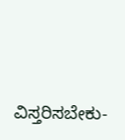ವಿಸ್ತರಿಸಬೇಕು-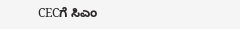CECಗೆ ಸಿಎಂ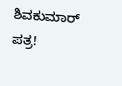ಶಿವಕುಮಾರ್ ಪತ್ರ!